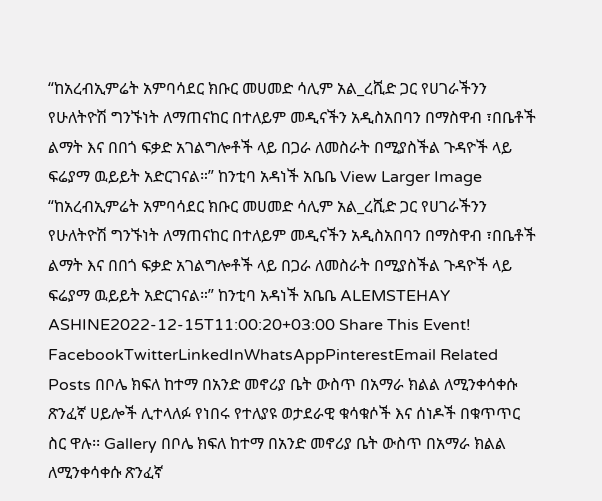“ከአረብኢምሬት አምባሳደር ክቡር መሀመድ ሳሊም አል_ረሺድ ጋር የሀገራችንን የሁለትዮሽ ግንኙነት ለማጠናከር በተለይም መዲናችን አዲስአበባን በማስዋብ ፣በቤቶች ልማት እና በበጎ ፍቃድ አገልግሎቶች ላይ በጋራ ለመስራት በሚያስችል ጉዳዮች ላይ ፍሬያማ ዉይይት አድርገናል።” ከንቲባ አዳነች አቤቤ View Larger Image “ከአረብኢምሬት አምባሳደር ክቡር መሀመድ ሳሊም አል_ረሺድ ጋር የሀገራችንን የሁለትዮሽ ግንኙነት ለማጠናከር በተለይም መዲናችን አዲስአበባን በማስዋብ ፣በቤቶች ልማት እና በበጎ ፍቃድ አገልግሎቶች ላይ በጋራ ለመስራት በሚያስችል ጉዳዮች ላይ ፍሬያማ ዉይይት አድርገናል።” ከንቲባ አዳነች አቤቤ ALEMSTEHAY ASHINE2022-12-15T11:00:20+03:00 Share This Event! FacebookTwitterLinkedInWhatsAppPinterestEmail Related Posts በቦሌ ክፍለ ከተማ በአንድ መኖሪያ ቤት ውስጥ በአማራ ክልል ለሚንቀሳቀሱ ጽንፈኛ ሀይሎች ሊተላለፉ የነበሩ የተለያዩ ወታደራዊ ቁሳቁሶች እና ሰነዶች በቁጥጥር ስር ዋሉ፡፡ Gallery በቦሌ ክፍለ ከተማ በአንድ መኖሪያ ቤት ውስጥ በአማራ ክልል ለሚንቀሳቀሱ ጽንፈኛ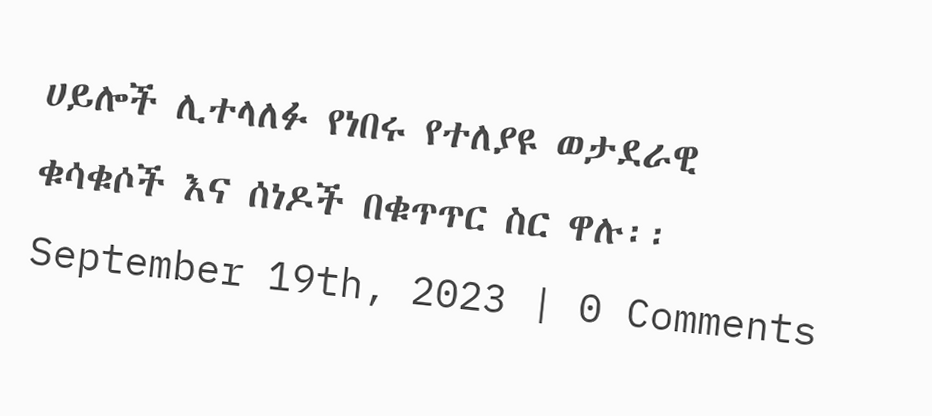ሀይሎች ሊተላለፉ የነበሩ የተለያዩ ወታደራዊ ቁሳቁሶች እና ሰነዶች በቁጥጥር ስር ዋሉ፡፡ September 19th, 2023 | 0 Comments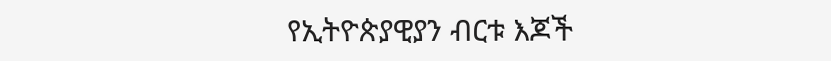የኢትዮጵያዊያን ብርቱ እጆች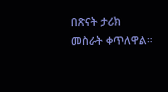በጽናት ታሪክ መስራት ቀጥለዋል።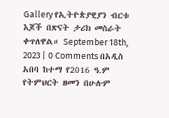Gallery የኢትዮጵያዊያን ብርቱ እጆች በጽናት ታሪክ መስራት ቀጥለዋል። September 18th, 2023 | 0 Comments በአዲስ አበባ ከተማ የ2016 ዓ.ም የትምህርት ዘመን በሁሉም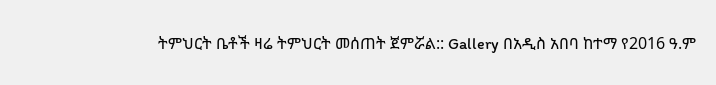ትምህርት ቤቶች ዛሬ ትምህርት መሰጠት ጀምሯል:: Gallery በአዲስ አበባ ከተማ የ2016 ዓ.ም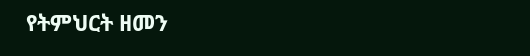የትምህርት ዘመን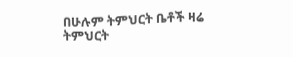በሁሉም ትምህርት ቤቶች ዛሬ ትምህርት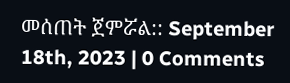መሰጠት ጀምሯል:: September 18th, 2023 | 0 Comments